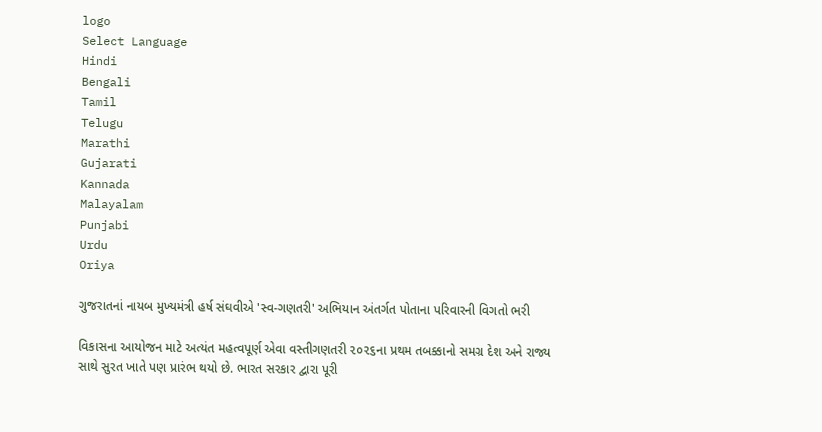logo
Select Language
Hindi
Bengali
Tamil
Telugu
Marathi
Gujarati
Kannada
Malayalam
Punjabi
Urdu
Oriya

ગુજરાતનાં નાયબ મુખ્યમંત્રી હર્ષ સંઘવીએ 'સ્વ-ગણતરી' અભિયાન અંતર્ગત પોતાના પરિવારની વિગતો ભરી

વિકાસના આયોજન માટે અત્યંત મહત્વપૂર્ણ એવા વસ્તીગણતરી ૨૦૨૬ના પ્રથમ તબક્કાનો સમગ્ર દેશ અને રાજ્ય સાથે સુરત ખાતે પણ પ્રારંભ થયો છે. ભારત સરકાર દ્વારા પૂરી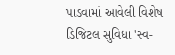પાડવામાં આવેલી વિશેષ ડિજિટલ સુવિધા 'સ્વ-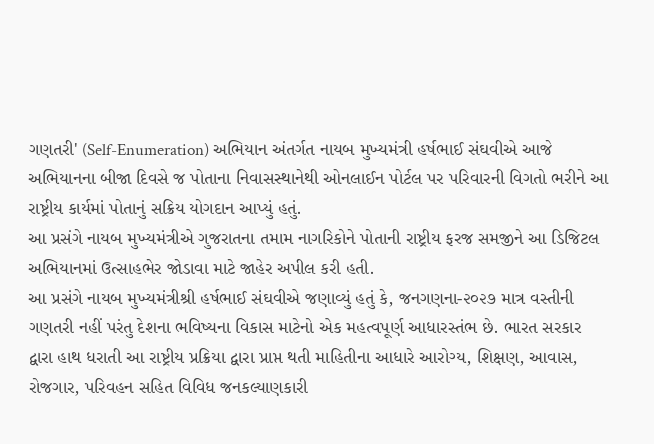ગણતરી' (Self-Enumeration) અભિયાન અંતર્ગત નાયબ મુખ્યમંત્રી હર્ષભાઈ સંઘવીએ આજે અભિયાનના બીજા દિવસે જ પોતાના નિવાસસ્થાનેથી ઓનલાઈન પોર્ટલ પર પરિવારની વિગતો ભરીને આ રાષ્ટ્રીય કાર્યમાં પોતાનું સક્રિય યોગદાન આપ્યું હતું.
આ પ્રસંગે નાયબ મુખ્યમંત્રીએ ગુજરાતના તમામ નાગરિકોને પોતાની રાષ્ટ્રીય ફરજ સમજીને આ ડિજિટલ અભિયાનમાં ઉત્સાહભેર જોડાવા માટે જાહેર અપીલ કરી હતી.
આ પ્રસંગે નાયબ મુખ્યમંત્રીશ્રી હર્ષભાઈ સંઘવીએ જણાવ્યું હતું કે, જનગણના-૨૦૨૭ માત્ર વસ્તીની ગણતરી નહીં પરંતુ દેશના ભવિષ્યના વિકાસ માટેનો એક મહત્વપૂર્ણ આધારસ્તંભ છે. ભારત સરકાર દ્વારા હાથ ધરાતી આ રાષ્ટ્રીય પ્રક્રિયા દ્વારા પ્રાપ્ત થતી માહિતીના આધારે આરોગ્ય, શિક્ષણ, આવાસ, રોજગાર, પરિવહન સહિત વિવિધ જનકલ્યાણકારી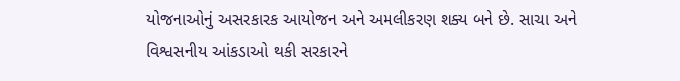યોજનાઓનું અસરકારક આયોજન અને અમલીકરણ શક્ય બને છે. સાચા અને વિશ્વસનીય આંકડાઓ થકી સરકારને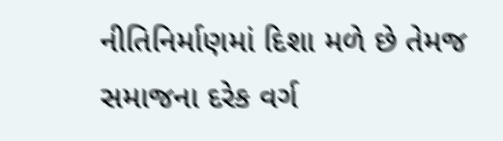નીતિનિર્માણમાં દિશા મળે છે તેમજ સમાજના દરેક વર્ગ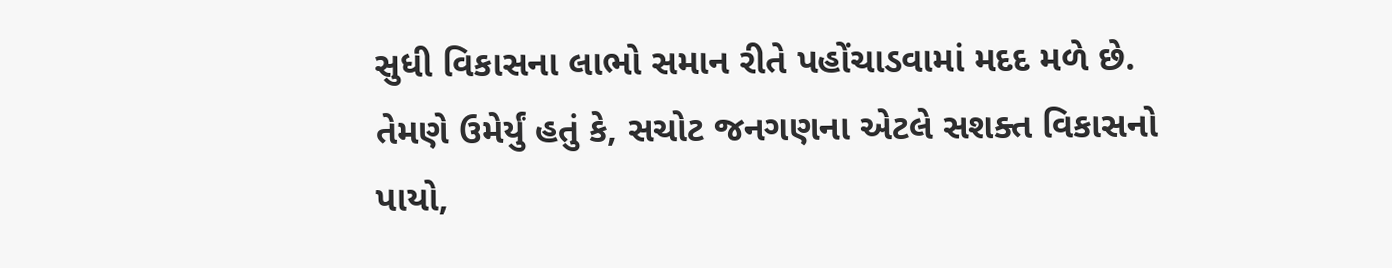સુધી વિકાસના લાભો સમાન રીતે પહોંચાડવામાં મદદ મળે છે. તેમણે ઉમેર્યું હતું કે, સચોટ જનગણના એટલે સશક્ત વિકાસનો પાયો,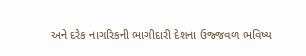અને દરેક નાગરિકની ભાગીદારી દેશના ઉજ્જવળ ભવિષ્ય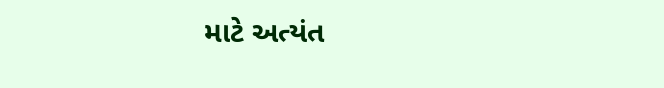માટે અત્યંત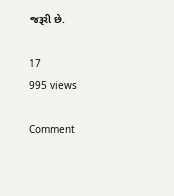જરૂરી છે.

17
995 views

Comment